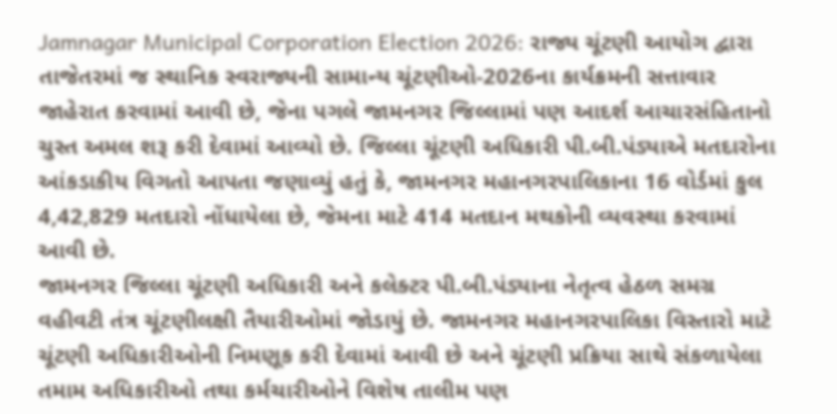Jamnagar Municipal Corporation Election 2026: રાજ્ય ચૂંટણી આયોગ દ્વારા તાજેતરમાં જ સ્થાનિક સ્વરાજ્યની સામાન્ય ચૂંટણીઓ-2026ના કાર્યક્રમની સત્તાવાર જાહેરાત કરવામાં આવી છે, જેના પગલે જામનગર જિલ્લામાં પણ આદર્શ આચારસંહિતાનો ચુસ્ત અમલ શરૂ કરી દેવામાં આવ્યો છે. જિલ્લા ચૂંટણી અધિકારી પી.બી.પંડ્યાએ મતદારોના આંકડાકીય વિગતો આપતા જણાવ્યું હતું કે, જામનગર મહાનગરપાલિકાના 16 વોર્ડમાં કુલ 4,42,829 મતદારો નોંધાયેલા છે, જેમના માટે 414 મતદાન મથકોની વ્યવસ્થા કરવામાં આવી છે.
જામનગર જિલ્લા ચૂંટણી અધિકારી અને કલેક્ટર પી.બી.પંડ્યાના નેતૃત્વ હેઠળ સમગ્ર વહીવટી તંત્ર ચૂંટણીલક્ષી તૈયારીઓમાં જોડાયું છે. જામનગર મહાનગરપાલિકા વિસ્તારો માટે ચૂંટણી અધિકારીઓની નિમણૂક કરી દેવામાં આવી છે અને ચૂંટણી પ્રક્રિયા સાથે સંકળાયેલા તમામ અધિકારીઓ તથા કર્મચારીઓને વિશેષ તાલીમ પણ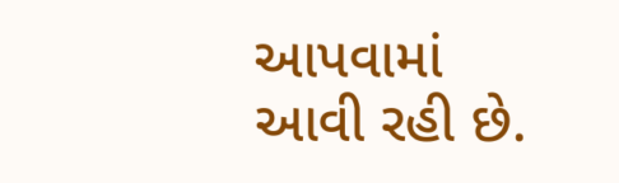આપવામાં આવી રહી છે.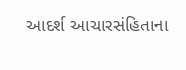આદર્શ આચારસંહિતાના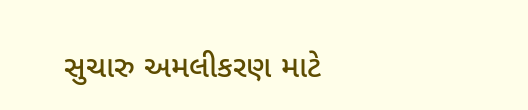સુચારુ અમલીકરણ માટે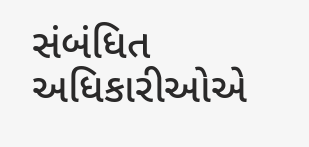સંબંધિત અધિકારીઓએ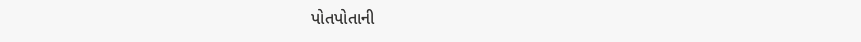પોતપોતાની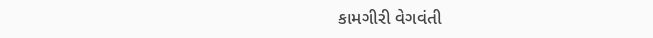કામગીરી વેગવંતી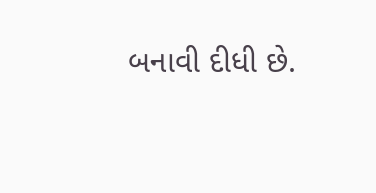બનાવી દીધી છે.